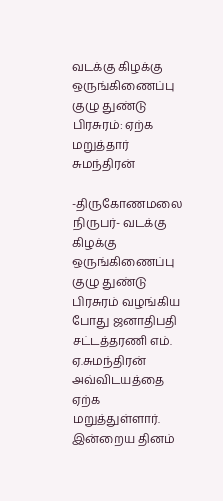வடக்கு கிழக்கு ஒருங்கிணைப்பு குழு துண்டு பிரசுரம்: ஏற்க மறுத்தார் சுமந்திரன்

-திருகோணமலை நிருபர்- வடக்கு கிழக்கு ஒருங்கிணைப்பு குழு துண்டு பிரசுரம் வழங்கிய போது ஜனாதிபதி சட்டத்தரணி எம். ஏ.சுமந்திரன் அவ்விடயத்தை ஏற்க மறுத்துள்ளார். இன்றைய தினம்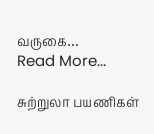வருகை…
Read More...

சுற்றுலா பயணிகள்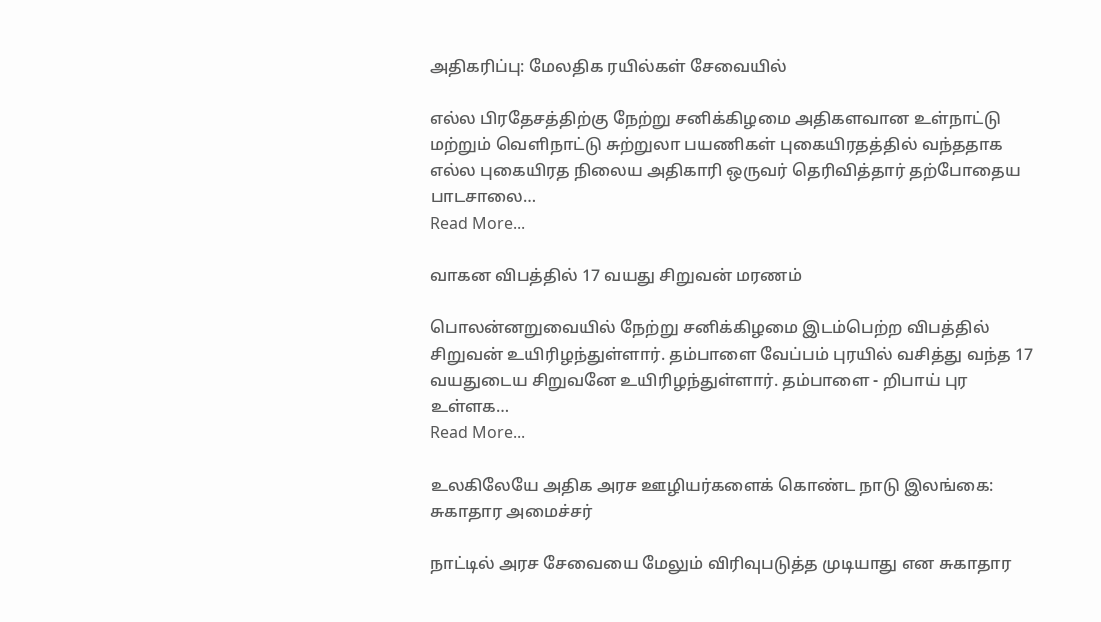அதிகரிப்பு: மேலதிக ரயில்கள் சேவையில்

எல்ல பிரதேசத்திற்கு நேற்று சனிக்கிழமை அதிகளவான உள்நாட்டு மற்றும் வெளிநாட்டு சுற்றுலா பயணிகள் புகையிரதத்தில் வந்ததாக எல்ல புகையிரத நிலைய அதிகாரி ஒருவர் தெரிவித்தார் தற்போதைய பாடசாலை…
Read More...

வாகன விபத்தில் 17 வயது சிறுவன் மரணம்

பொலன்னறுவையில் நேற்று சனிக்கிழமை இடம்பெற்ற விபத்தில் சிறுவன் உயிரிழந்துள்ளார். தம்பாளை வேப்பம் புரயில் வசித்து வந்த 17 வயதுடைய சிறுவனே உயிரிழந்துள்ளார். தம்பாளை - றிபாய் புர உள்ளக…
Read More...

உலகிலேயே அதிக அரச ஊழியர்களைக் கொண்ட நாடு இலங்கை: சுகாதார அமைச்சர்

நாட்டில் அரச சேவையை மேலும் விரிவுபடுத்த முடியாது என சுகாதார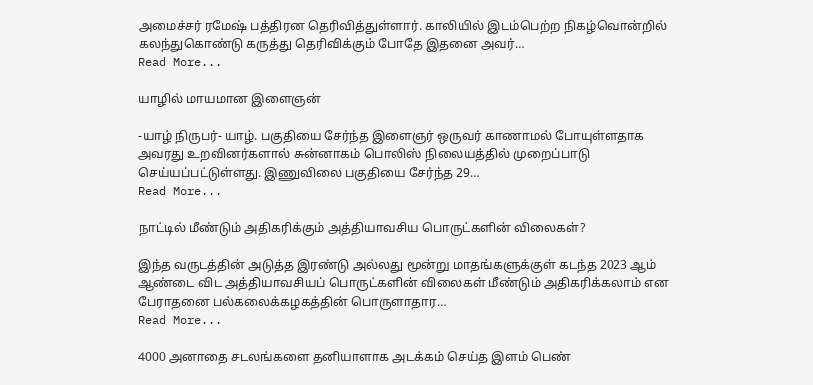அமைச்சர் ரமேஷ் பத்திரன தெரிவித்துள்ளார். காலியில் இடம்பெற்ற நிகழ்வொன்றில் கலந்துகொண்டு கருத்து தெரிவிக்கும் போதே இதனை அவர்…
Read More...

யாழில் மாயமான இளைஞன்

-யாழ் நிருபர்- யாழ். பகுதியை சேர்ந்த இளைஞர் ஒருவர் காணாமல் போயுள்ளதாக அவரது உறவினர்களால் சுன்னாகம் பொலிஸ் நிலையத்தில் முறைப்பாடு செய்யப்பட்டுள்ளது. இணுவிலை பகுதியை சேர்ந்த 29…
Read More...

நாட்டில் மீண்டும் அதிகரிக்கும் அத்தியாவசிய பொருட்களின் விலைகள்?

இந்த வருடத்தின் அடுத்த இரண்டு அல்லது மூன்று மாதங்களுக்குள் கடந்த 2023 ஆம் ஆண்டை விட அத்தியாவசியப் பொருட்களின் விலைகள் மீண்டும் அதிகரிக்கலாம் என பேராதனை பல்கலைக்கழகத்தின் பொருளாதார…
Read More...

4000 அனாதை சடலங்களை தனியாளாக அடக்கம் செய்த இளம் பெண்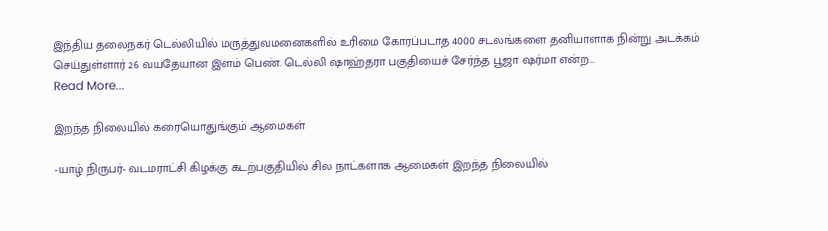இந்திய தலைநகர் டெல்லியில் மருத்துவமனைகளில் உரிமை கோரப்படாத 4000 சடலங்களை தனியாளாக நின்று அடக்கம் செய்துள்ளார் 26 வயதேயான இளம் பெண். டெல்லி ஷாஹ்தரா பகுதியைச் சேர்ந்த பூஜா ஷர்மா என்ற…
Read More...

இறந்த நிலையில் கரையொதுங்கும் ஆமைகள்

-யாழ் நிருபர்- வடமராட்சி கிழக்கு கடற்பகுதியில் சில நாட்களாக ஆமைகள் இறந்த நிலையில்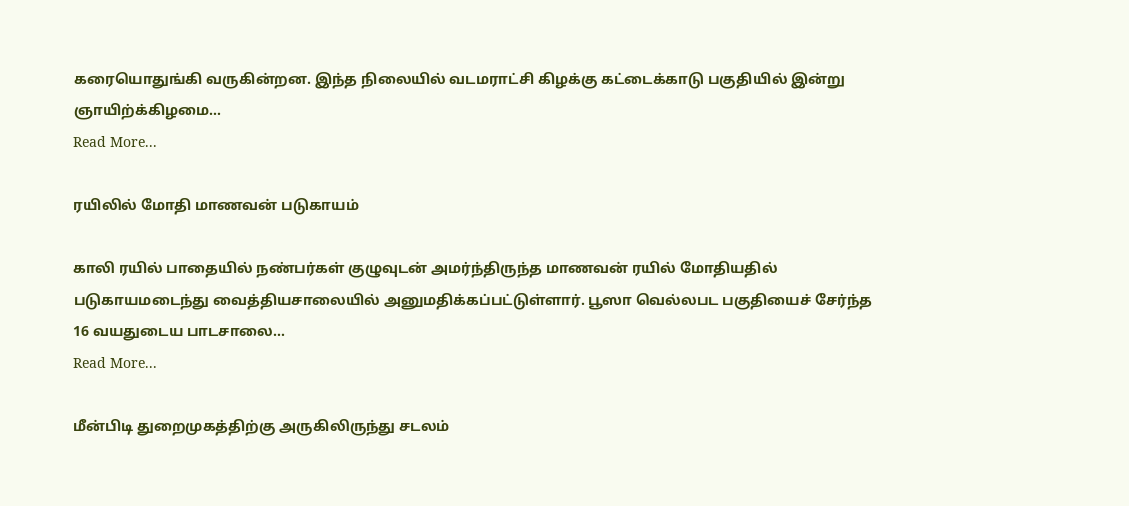கரையொதுங்கி வருகின்றன. இந்த நிலையில் வடமராட்சி கிழக்கு கட்டைக்காடு பகுதியில் இன்று ஞாயிற்க்கிழமை…
Read More...

ரயிலில் மோதி மாணவன் படுகாயம்

காலி ரயில் பாதையில் நண்பர்கள் குழுவுடன் அமர்ந்திருந்த மாணவன் ரயில் மோதியதில் படுகாயமடைந்து வைத்தியசாலையில் அனுமதிக்கப்பட்டுள்ளார். பூஸா வெல்லபட பகுதியைச் சேர்ந்த 16 வயதுடைய பாடசாலை…
Read More...

மீன்பிடி துறைமுகத்திற்கு அருகிலிருந்து சடலம்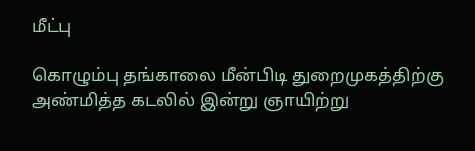மீட்பு

கொழும்பு தங்காலை மீன்பிடி துறைமுகத்திற்கு அண்மித்த கடலில் இன்று ஞாயிற்று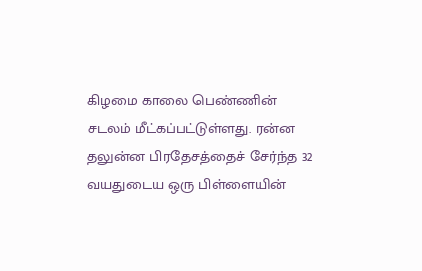கிழமை காலை பெண்ணின் சடலம் மீட்கப்பட்டுள்ளது. ரன்ன தலுன்ன பிரதேசத்தைச் சேர்ந்த 32 வயதுடைய ஒரு பிள்ளையின்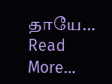தாயே…
Read More...